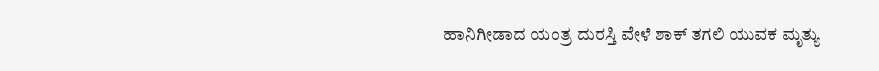ಹಾನಿಗೀಡಾದ ಯಂತ್ರ ದುರಸ್ತಿ ವೇಳೆ ಶಾಕ್ ತಗಲಿ ಯುವಕ ಮೃತ್ಯು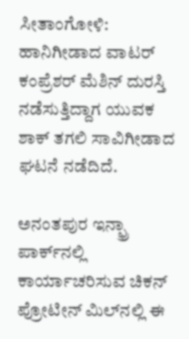ಸೀತಾಂಗೋಳಿ: ಹಾನಿಗೀಡಾದ ವಾಟರ್ ಕಂಪ್ರೆಶರ್ ಮೆಶಿನ್ ದುರಸ್ತಿ ನಡೆಸುತ್ತಿದ್ದಾಗ ಯುವಕ ಶಾಕ್ ತಗಲಿ ಸಾವಿಗೀಡಾದ ಘಟನೆ ನಡೆದಿದೆ.

ಅನಂತಪುರ ಇನ್ಫ್ರಾ ಪಾರ್ಕ್‌ನಲ್ಲಿ ಕಾರ್ಯಾಚರಿಸುವ ಚಿಕನ್ ಪ್ರೋಟೀನ್ ಮಿಲ್‌ನಲ್ಲಿ ಈ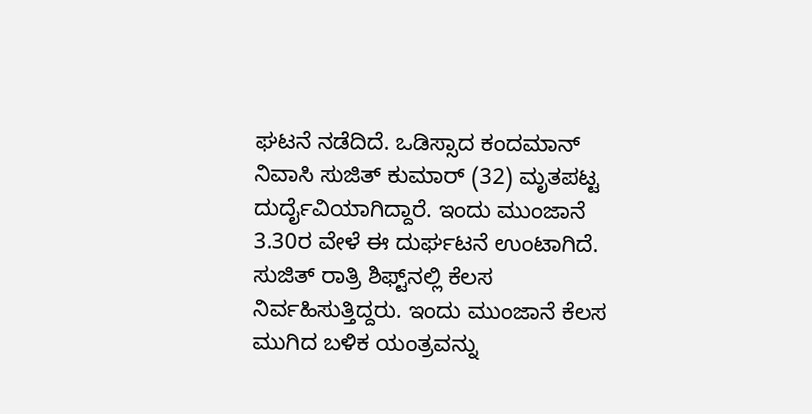ಘಟನೆ ನಡೆದಿದೆ. ಒಡಿಸ್ಸಾದ ಕಂದಮಾನ್ ನಿವಾಸಿ ಸುಜಿತ್ ಕುಮಾರ್ (32) ಮೃತಪಟ್ಟ ದುರ್ದೈವಿಯಾಗಿದ್ದಾರೆ. ಇಂದು ಮುಂಜಾನೆ 3.30ರ ವೇಳೆ ಈ ದುರ್ಘಟನೆ ಉಂಟಾಗಿದೆ. ಸುಜಿತ್ ರಾತ್ರಿ ಶಿಫ್ಟ್‌ನಲ್ಲಿ ಕೆಲಸ ನಿರ್ವಹಿಸುತ್ತಿದ್ದರು. ಇಂದು ಮುಂಜಾನೆ ಕೆಲಸ ಮುಗಿದ ಬಳಿಕ ಯಂತ್ರವನ್ನು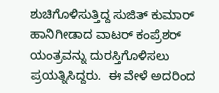ಶುಚಿಗೊಳಿಸುತ್ತಿದ್ದ ಸುಜಿತ್ ಕುಮಾರ್ ಹಾನಿಗೀಡಾದ ವಾಟರ್ ಕಂಪ್ರೆಶರ್ ಯಂತ್ರವನ್ನು ದುರಸ್ತಿಗೊಳಿಸಲು ಪ್ರಯತ್ನಿಸಿದ್ದರು.  ಈ ವೇಳೆ ಅದರಿಂದ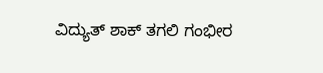ವಿದ್ಯುತ್ ಶಾಕ್ ತಗಲಿ ಗಂಭೀರ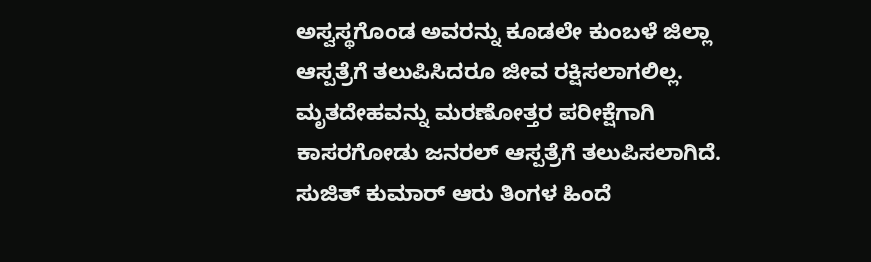ಅಸ್ವಸ್ಥಗೊಂಡ ಅವರನ್ನು ಕೂಡಲೇ ಕುಂಬಳೆ ಜಿಲ್ಲಾ ಆಸ್ಪತ್ರೆಗೆ ತಲುಪಿಸಿದರೂ ಜೀವ ರಕ್ಷಿಸಲಾಗಲಿಲ್ಲ. ಮೃತದೇಹವನ್ನು ಮರಣೋತ್ತರ ಪರೀಕ್ಷೆಗಾಗಿ ಕಾಸರಗೋಡು ಜನರಲ್ ಆಸ್ಪತ್ರೆಗೆ ತಲುಪಿಸಲಾಗಿದೆ. ಸುಜಿತ್ ಕುಮಾರ್ ಆರು ತಿಂಗಳ ಹಿಂದೆ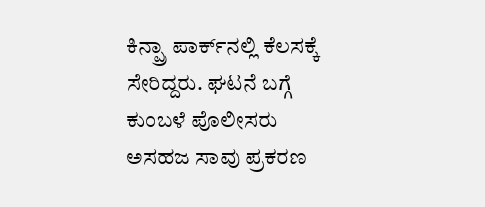ಕಿನ್ಪ್ರಾ ಪಾರ್ಕ್‌ನಲ್ಲಿ ಕೆಲಸಕ್ಕೆ ಸೇರಿದ್ದರು. ಘಟನೆ ಬಗ್ಗೆ ಕುಂಬಳೆ ಪೊಲೀಸರು ಅಸಹಜ ಸಾವು ಪ್ರಕರಣ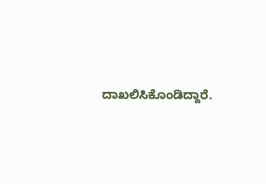ದಾಖಲಿಸಿಕೊಂಡಿದ್ದಾರೆ.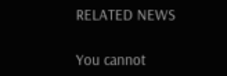RELATED NEWS

You cannot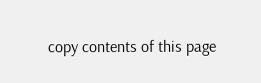copy contents of this page